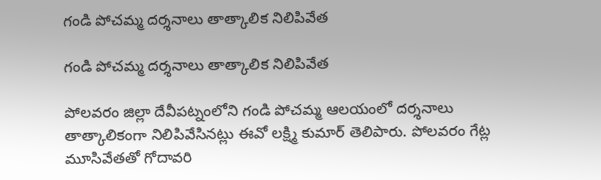గండి పోచమ్మ దర్శనాలు తాత్కాలిక నిలిపివేత

గండి పోచమ్మ దర్శనాలు తాత్కాలిక నిలిపివేత

పోలవరం జిల్లా దేవీపట్నంలోని గండి పోచమ్మ ఆలయంలో దర్శనాలు తాత్కాలికంగా నిలిపివేసినట్లు ఈవో లక్ష్మి కుమార్ తెలిపారు. పోలవరం గేట్ల మూసివేతతో గోదావరి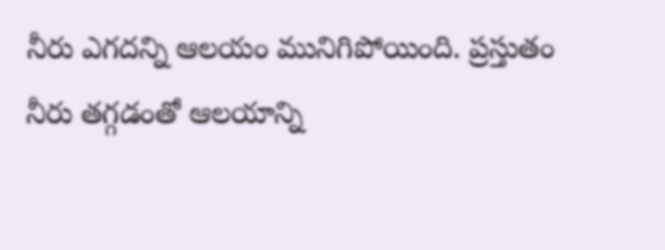నీరు ఎగదన్ని ఆలయం మునిగిపోయింది. ప్రస్తుతం నీరు తగ్గడంతో ఆలయాన్ని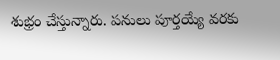శుభ్రం చేస్తున్నారు. పనులు పూర్తయ్యే వరకు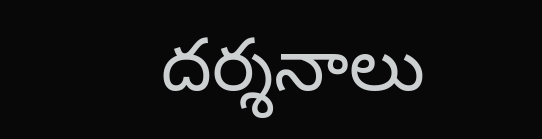దర్శనాలు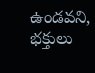ఉండవని, భక్తులు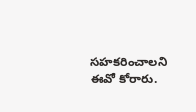సహకరించాలని ఈవో కోరారు.